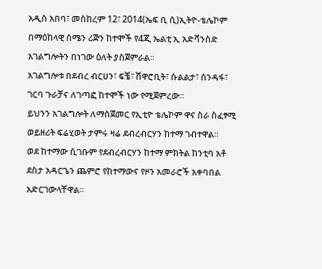አዲስ አበባ፣ መስከረም 12፣ 2014(ኤፍ ቢ ሲ)ኢትዮ-ቴሌኮም በማዕከላዊ ሰሜን ሪጅን ከተሞች የ4ጂ ኤልቲ ኢ አድቫንስድ አገልግሎትን በነገው ዕለት ያስጀምራል።
አገልግሎቱ በደብረ ብርሀን፣ ፍቼ፣ ሸዋሮቢት፣ ሱልልታ፣ ሰንዳፋ፣ ገርባ ጉራቻና ለገጣፎ ከተሞች ነው የሚጀምረው።
ይህንን አገልግሎት ለማስጀመር የኢቲዮ ቴሌኮም ዋና ስራ ስፈፃሚ ወይዘሪት ፍሬሂወት ታምሩ ዛሬ ደብረብርሃን ከተማ ገብተዋል።
ወደ ከተማው ሲገቡም የደብረብርሃን ከተማ ምክትል ከንቲባ አቶ ደስታ አዳርጌን ጨምሮ የከተማውና የዞን አመራሮች አቀባበል አድርገውላቸዋል።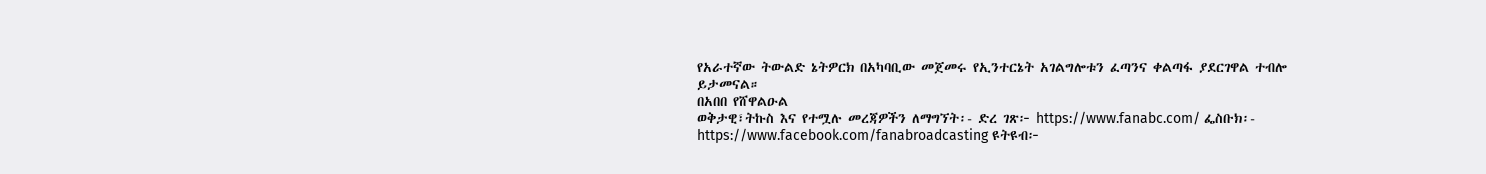የአራተኛው ትውልድ ኔትዎርክ በአካባቢው መጀመሩ የኢንተርኔት አገልግሎቱን ፈጣንና ቀልጣፋ ያደርገዋል ተብሎ ይታመናል።
በአበበ የሸዋልዑል
ወቅታዊ፣ትኩስ እና የተሟሉ መረጃዎችን ለማግኘት፡- ድረ ገጽ፦ https://www.fanabc.com/ ፌስቡክ፡- https://www.facebook.com/fanabroadcasting ዩትዩብ፦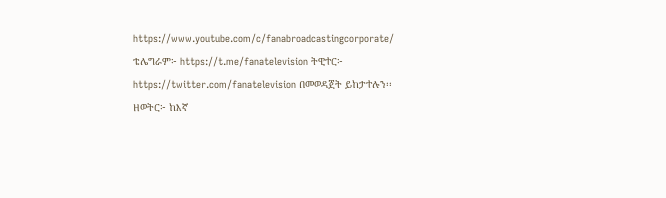https://www.youtube.com/c/fanabroadcastingcorporate/ ቴሌግራም፦ https://t.me/fanatelevision ትዊተር፦ https://twitter.com/fanatelevision በመወዳጀት ይከታተሉን፡፡
ዘወትር፦ ከእኛ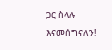ጋር ስላሉ እናመሰግናለን!